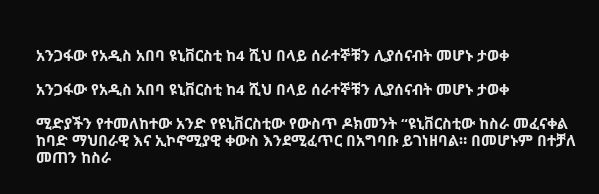አንጋፋው የአዲስ አበባ ዩኒቨርስቲ ከ4 ሺህ በላይ ሰራተኞቹን ሊያሰናብት መሆኑ ታወቀ

አንጋፋው የአዲስ አበባ ዩኒቨርስቲ ከ4 ሺህ በላይ ሰራተኞቹን ሊያሰናብት መሆኑ ታወቀ

ሚድያችን የተመለከተው አንድ የዩኒቨርስቲው የውስጥ ዶክመንት “ዩኒቨርስቲው ከስራ መፈናቀል ከባድ ማህበራዊ እና ኢኮኖሚያዊ ቀውስ እንደሚፈጥር በአግባቡ ይገነዘባል። በመሆኑም በተቻለ መጠን ከስራ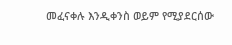መፈናቀሉ እንዲቀንስ ወይም የሚያደርሰው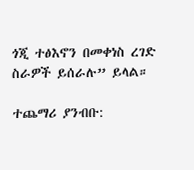ጎጂ ተፅእኖን በመቀነስ ረገድ ስራዎች ይሰራሉ” ይላል።

ተጨማሪ ያንብቡ: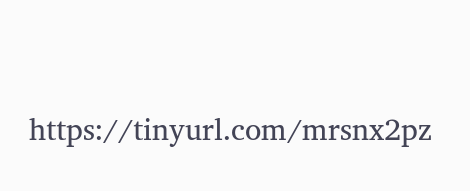https://tinyurl.com/mrsnx2pz